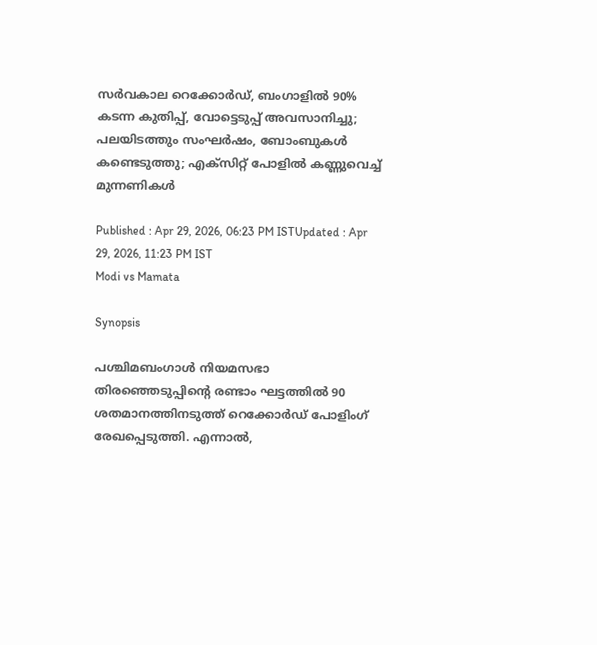സർവകാല റെക്കോർഡ്, ബംഗാളിൽ 90% കടന്ന കുതിപ്പ്, വോട്ടെടുപ്പ് അവസാനിച്ചു; പലയിടത്തും സംഘർഷം, ബോംബുകൾ കണ്ടെടുത്തു; എക്സിറ്റ് പോളിൽ കണ്ണുവെച്ച് മുന്നണികൾ

Published : Apr 29, 2026, 06:23 PM ISTUpdated : Apr 29, 2026, 11:23 PM IST
Modi vs Mamata

Synopsis

പശ്ചിമബംഗാൾ നിയമസഭാ തിരഞ്ഞെടുപ്പിന്റെ രണ്ടാം ഘട്ടത്തിൽ 90 ശതമാനത്തിനടുത്ത് റെക്കോർഡ് പോളിംഗ് രേഖപ്പെടുത്തി. എന്നാൽ,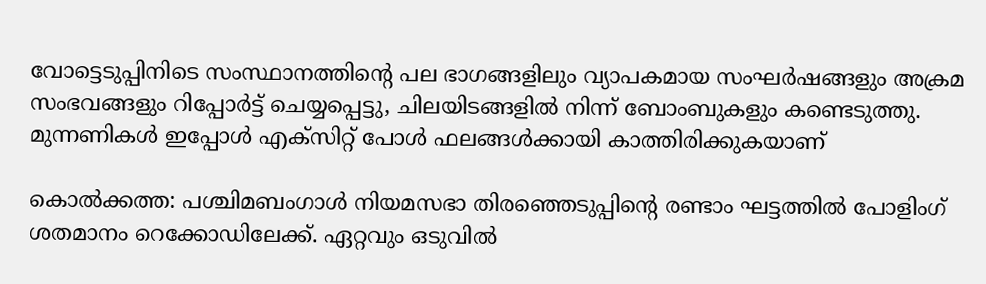വോട്ടെടുപ്പിനിടെ സംസ്ഥാനത്തിന്റെ പല ഭാഗങ്ങളിലും വ്യാപകമായ സംഘർഷങ്ങളും അക്രമ സംഭവങ്ങളും റിപ്പോർട്ട് ചെയ്യപ്പെട്ടു, ചിലയിടങ്ങളിൽ നിന്ന് ബോംബുകളും കണ്ടെടുത്തു. മുന്നണികൾ ഇപ്പോൾ എക്സിറ്റ് പോൾ ഫലങ്ങൾക്കായി കാത്തിരിക്കുകയാണ്

കൊൽക്കത്ത: പശ്ചിമബംഗാൾ നിയമസഭാ തിരഞ്ഞെടുപ്പിന്റെ രണ്ടാം ഘട്ടത്തിൽ പോളിംഗ് ശതമാനം റെക്കോഡിലേക്ക്. ഏറ്റവും ഒടുവിൽ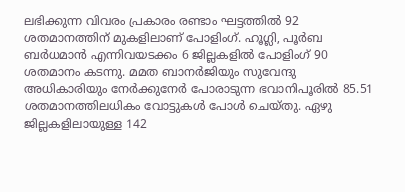ലഭിക്കുന്ന വിവരം പ്രകാരം രണ്ടാം ഘട്ടത്തിൽ 92 ശതമാനത്തിന് മുകളിലാണ് പോളിംഗ്. ഹൂഗ്ലി, പൂർബ ബർധമാൻ എന്നിവയടക്കം 6 ജില്ലകളിൽ പോളിംഗ് 90 ശതമാനം കടന്നു. മമത ബാനർജിയും സുവേന്ദു അധികാരിയും നേർക്കുനേർ പോരാടുന്ന ഭവാനിപൂരിൽ 85.51 ശതമാനത്തിലധികം വോട്ടുകൾ പോൾ ചെയ്തു. ഏഴു ജില്ലകളിലായുള്ള 142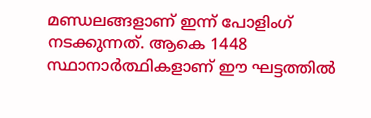മണ്ഡലങ്ങളാണ് ഇന്ന് പോളിംഗ് നടക്കുന്നത്. ആകെ 1448 സ്ഥാനാർത്ഥികളാണ് ഈ ഘട്ടത്തിൽ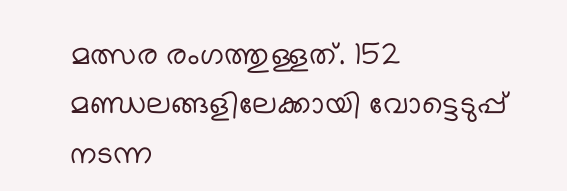മത്സര രംഗത്തുള്ളത്. 152 മണ്ഡലങ്ങളിലേക്കായി വോട്ടെടുപ്പ് നടന്ന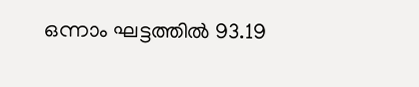ഒന്നാം ഘട്ടത്തിൽ 93.19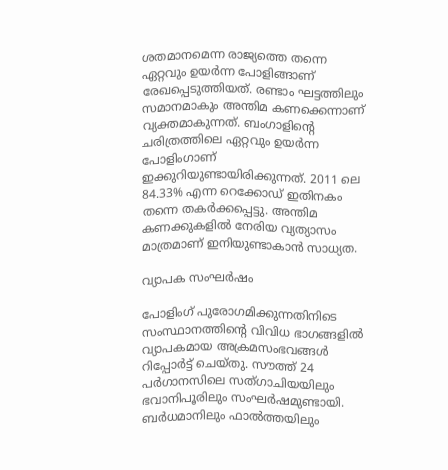ശതമാനമെന്ന രാജ്യത്തെ തന്നെ ഏറ്റവും ഉയർന്ന പോളിങ്ങാണ് രേഖപ്പെടുത്തിയത്. രണ്ടാം ഘട്ടത്തിലും സമാനമാകും അന്തിമ കണക്കെന്നാണ് വ്യക്തമാകുന്നത്. ബംഗാളിന്റെ ചരിത്രത്തിലെ ഏറ്റവും ഉയർന്ന പോളിംഗാണ് ഇക്കുറിയുണ്ടായിരിക്കുന്നത്. 2011 ലെ 84.33% എന്ന റെക്കോഡ് ഇതിനകം തന്നെ തകർക്കപ്പെട്ടു. അന്തിമ കണക്കുകളിൽ നേരിയ വ്യത്യാസം മാത്രമാണ് ഇനിയുണ്ടാകാൻ സാധ്യത.

വ്യാപക സംഘർഷം

പോളിംഗ് പുരോഗമിക്കുന്നതിനിടെ സംസ്ഥാനത്തിന്റെ വിവിധ ഭാഗങ്ങളിൽ വ്യാപകമായ അക്രമസംഭവങ്ങൾ റിപ്പോർട്ട് ചെയ്തു. സൗത്ത് 24 പർഗാനസിലെ സത്ഗാചിയയിലും ഭവാനിപൂരിലും സംഘർഷമുണ്ടായി. ബർധമാനിലും ഫാൽത്തയിലും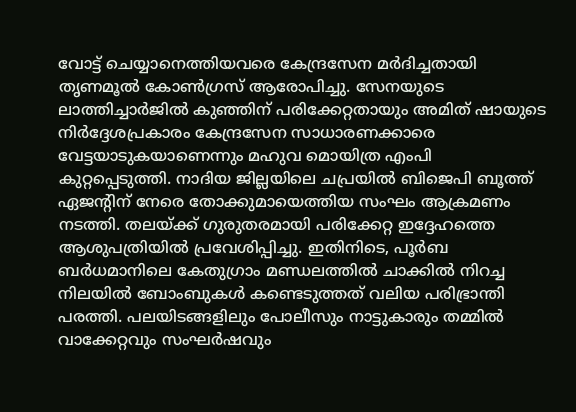വോട്ട് ചെയ്യാനെത്തിയവരെ കേന്ദ്രസേന മർദിച്ചതായി തൃണമൂൽ കോൺഗ്രസ് ആരോപിച്ചു. സേനയുടെ ലാത്തിച്ചാർജിൽ കുഞ്ഞിന് പരിക്കേറ്റതായും അമിത് ഷായുടെ നിർദ്ദേശപ്രകാരം കേന്ദ്രസേന സാധാരണക്കാരെ വേട്ടയാടുകയാണെന്നും മഹുവ മൊയിത്ര എംപി കുറ്റപ്പെടുത്തി. നാദിയ ജില്ലയിലെ ചപ്രയിൽ ബിജെപി ബൂത്ത് ഏജന്റിന് നേരെ തോക്കുമായെത്തിയ സംഘം ആക്രമണം നടത്തി. തലയ്ക്ക് ഗുരുതരമായി പരിക്കേറ്റ ഇദ്ദേഹത്തെ ആശുപത്രിയിൽ പ്രവേശിപ്പിച്ചു. ഇതിനിടെ, പൂർബ ബർധമാനിലെ കേതുഗ്രാം മണ്ഡലത്തിൽ ചാക്കിൽ നിറച്ച നിലയിൽ ബോംബുകൾ കണ്ടെടുത്തത് വലിയ പരിഭ്രാന്തി പരത്തി. പലയിടങ്ങളിലും പോലീസും നാട്ടുകാരും തമ്മിൽ വാക്കേറ്റവും സംഘർഷവും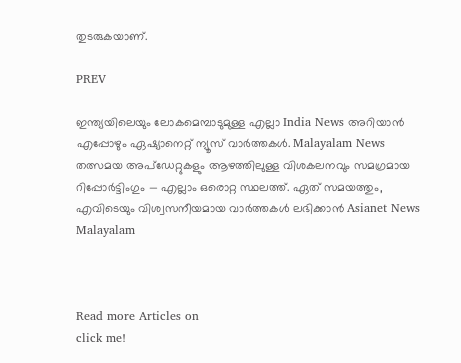തുടരുകയാണ്.

PREV

ഇന്ത്യയിലെയും ലോകമെമ്പാടുമുള്ള എല്ലാ India News അറിയാൻ എപ്പോഴും ഏഷ്യാനെറ്റ് ന്യൂസ് വാർത്തകൾ. Malayalam News   തത്സമയ അപ്‌ഡേറ്റുകളും ആഴത്തിലുള്ള വിശകലനവും സമഗ്രമായ റിപ്പോർട്ടിംഗും — എല്ലാം ഒരൊറ്റ സ്ഥലത്ത്. ഏത് സമയത്തും, എവിടെയും വിശ്വസനീയമായ വാർത്തകൾ ലഭിക്കാൻ Asianet News Malayalam



Read more Articles on
click me!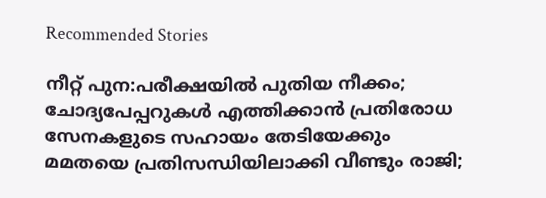Recommended Stories

നീറ്റ് പുന:പരീക്ഷയിൽ പുതിയ നീക്കം; ചോദ്യപേപ്പറുകൾ എത്തിക്കാൻ പ്രതിരോധ സേനകളുടെ സഹായം തേടിയേക്കും
മമതയെ പ്രതിസന്ധിയിലാക്കി വീണ്ടും രാജി;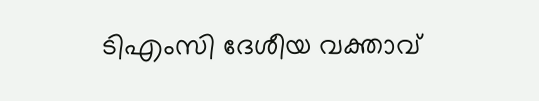ടിഎംസി ദേശീയ വക്താവ്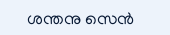ശന്തനു സെൻ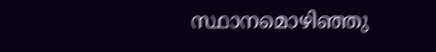സ്ഥാനമൊഴിഞ്ഞു